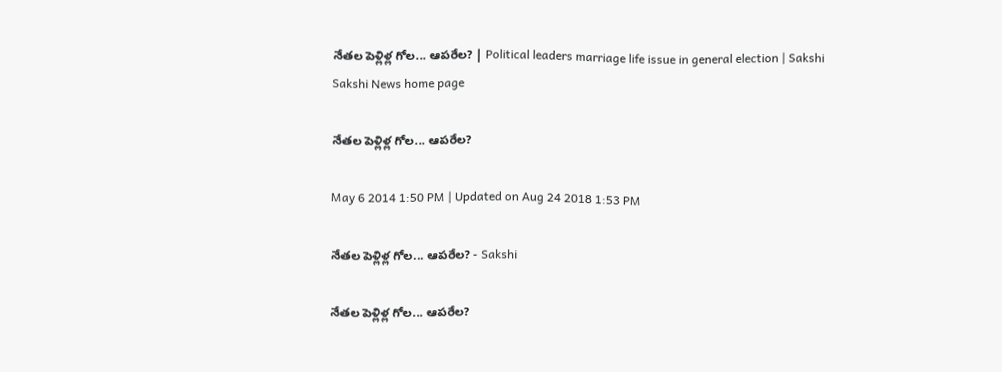నేతల పెళ్లిళ్ల గోల... ఆపరేల? | Political leaders marriage life issue in general election | Sakshi
Sakshi News home page

నేతల పెళ్లిళ్ల గోల... ఆపరేల?

May 6 2014 1:50 PM | Updated on Aug 24 2018 1:53 PM

నేతల పెళ్లిళ్ల గోల... ఆపరేల? - Sakshi

నేతల పెళ్లిళ్ల గోల... ఆపరేల?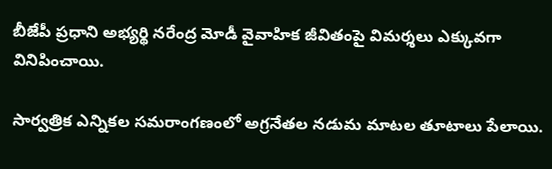బీజేపీ ప్రధాని అభ్యర్థి నరేంద్ర మోడీ వైవాహిక జీవితంపై విమర్శలు ఎక్కువగా వినిపించాయి.

సార్వత్రిక ఎన్నికల సమరాంగణంలో అగ్రనేతల నడుమ మాటల తూటాలు పేలాయి.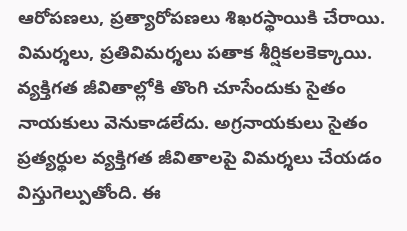ఆరోపణలు, ప్రత్యారోపణలు శిఖరస్థాయికి చేరాయి. విమర్శలు, ప్రతివిమర్శలు పతాక శీర్షికలకెక్కాయి. వ్యక్తిగత జీవితాల్లోకి తొంగి చూసేందుకు సైతం నాయకులు వెనుకాడలేదు. అగ్రనాయకులు సైతం ప్రత్యర్థుల వ్యక్తిగత జీవితాలపై విమర్శలు చేయడం విస్తుగెల్పుతోంది. ఈ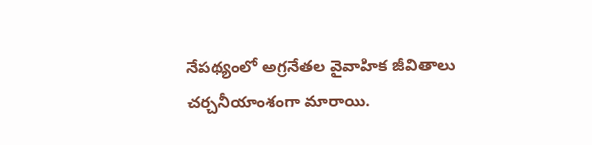నేపథ్యంలో అగ్రనేతల వైవాహిక జీవితాలు చర్చనీయాంశంగా మారాయి.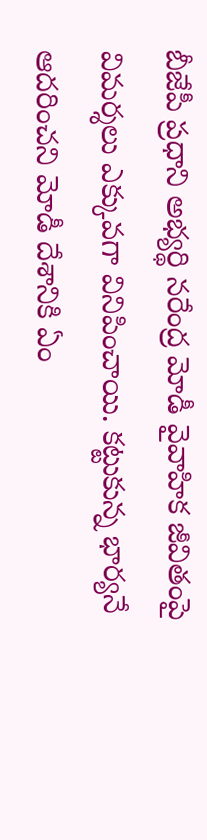బీజేపీ ప్రధాని అభ్యర్థి నరేంద్ర మోడీ వైవాహిక జీవితంపై విమర్శలు ఎక్కువగా వినిపించాయి. కట్టుకున్న భార్యనే ఆదరించని మోడీ దేశానికి ఏం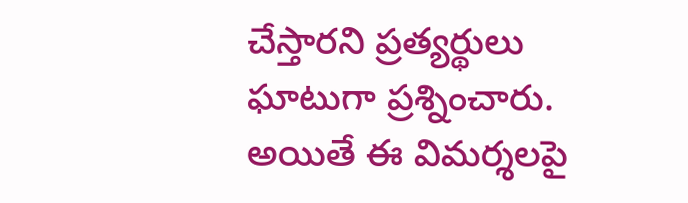చేస్తారని ప్రత్యర్థులు ఘాటుగా ప్రశ్నించారు. అయితే ఈ విమర్శలపై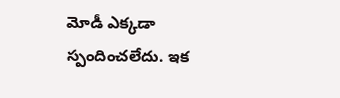మోడీ ఎక్కడా స్పందించలేదు. ఇక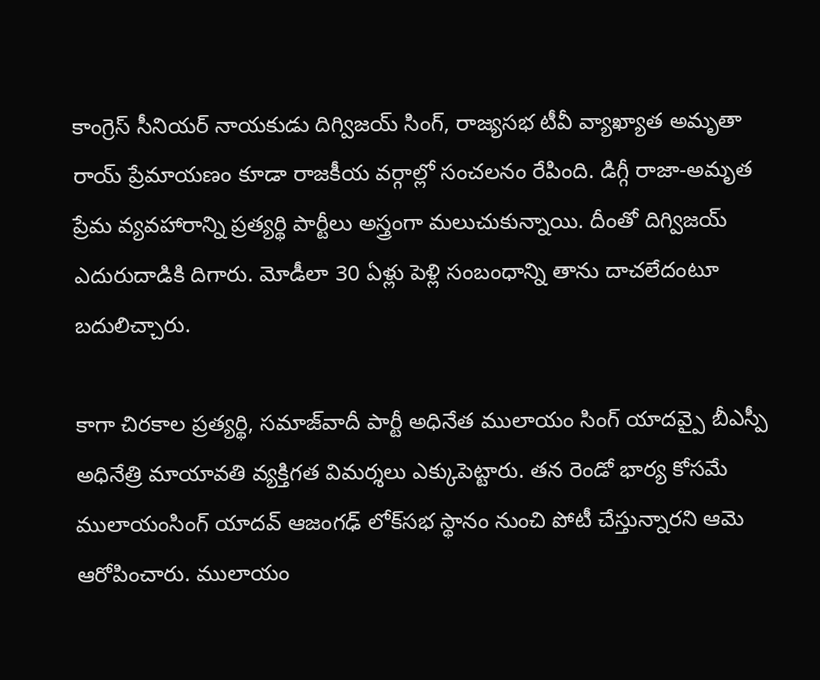కాంగ్రెస్ సీనియర్ నాయకుడు దిగ్విజయ్ సింగ్, రాజ్యసభ టీవీ వ్యాఖ్యాత అమృతా రాయ్ ప్రేమాయణం కూడా రాజకీయ వర్గాల్లో సంచలనం రేపింది. డిగ్గీ రాజా-అమృత ప్రేమ వ్యవహారాన్ని ప్రత్యర్థి పార్టీలు అస్త్రంగా మలుచుకున్నాయి. దీంతో దిగ్విజయ్ ఎదురుదాడికి దిగారు. మోడీలా 30 ఏళ్లు పెళ్లి సంబంధాన్ని తాను దాచలేదంటూ బదులిచ్చారు.

కాగా చిరకాల ప్రత్యర్థి, సమాజ్‌వాదీ పార్టీ అధినేత ములాయం సింగ్ యాదవ్పై బీఎస్పీ అధినేత్రి మాయావతి వ్యక్తిగత విమర్శలు ఎక్కుపెట్టారు. తన రెండో భార్య కోసమే ములాయంసింగ్ యాదవ్ ఆజంగఢ్ లోక్‌సభ స్థానం నుంచి పోటీ చేస్తున్నారని ఆమె ఆరోపించారు. ములాయం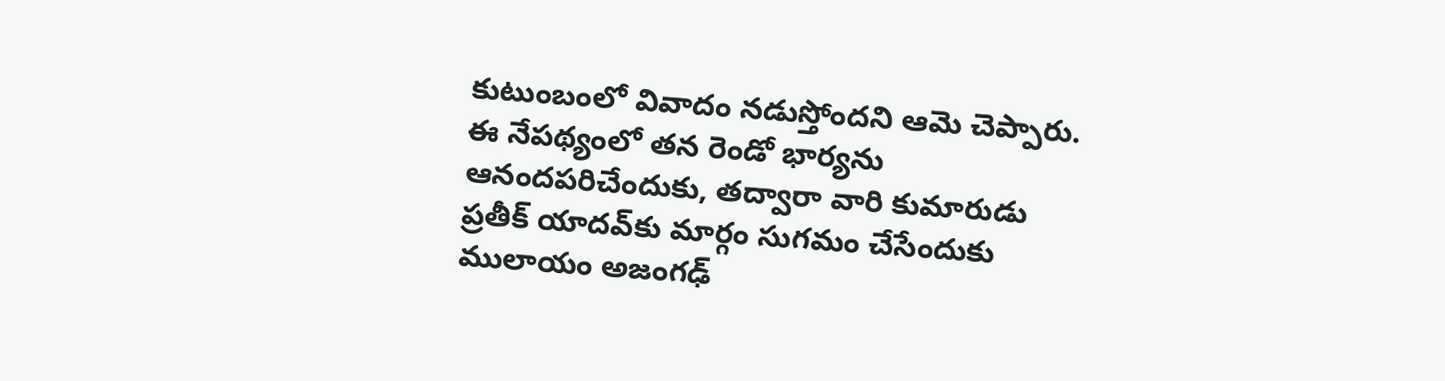కుటుంబంలో వివాదం నడుస్తోందని ఆమె చెప్పారు. ఈ నేపథ్యంలో తన రెండో భార్యను ఆనందపరిచేందుకు, తద్వారా వారి కుమారుడు ప్రతీక్ యాదవ్‌కు మార్గం సుగమం చేసేందుకు ములాయం అజంగఢ్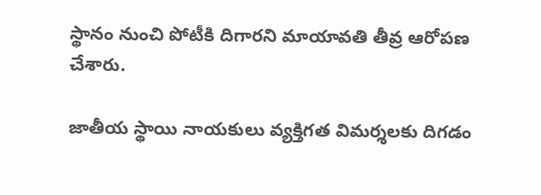స్థానం నుంచి పోటీకి దిగారని మాయావతి తీవ్ర ఆరోపణ చేశారు.

జాతీయ స్థాయి నాయకులు వ్యక్తిగత విమర్శలకు దిగడం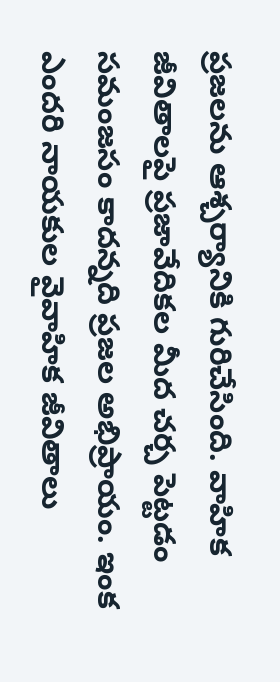ప్రజలను ఆశ్చర్యానికి గురిచేసింది. వాహిక జీవితాలపై ప్రజావేదికల మీద చర్చ పెట్టడం సమంజసం కాదన్నది ప్రజల అభిప్రాయం. ఇంక ఎందరి నాయకుల వైవాహిక జీవితాలు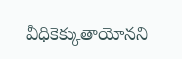వీధికెక్కుతాయోనని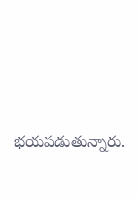భయపడుతున్నారు.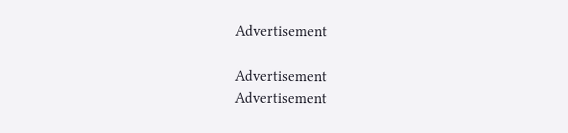Advertisement

Advertisement
Advertisement